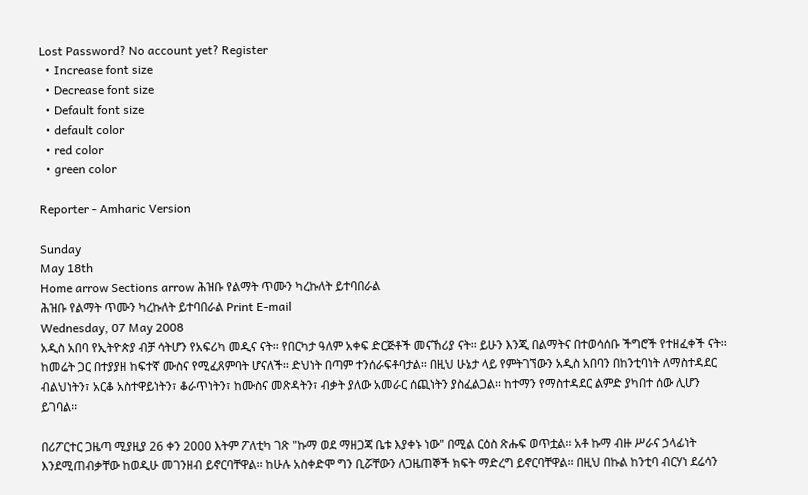Lost Password? No account yet? Register
  • Increase font size
  • Decrease font size
  • Default font size
  • default color
  • red color
  • green color

Reporter - Amharic Version

Sunday
May 18th
Home arrow Sections arrow ሕዝቡ የልማት ጥሙን ካረኩለት ይተባበራል
ሕዝቡ የልማት ጥሙን ካረኩለት ይተባበራል Print E-mail
Wednesday, 07 May 2008
አዲስ አበባ የኢትዮጵያ ብቻ ሳትሆን የአፍሪካ መዲና ናት፡፡ የበርካታ ዓለም አቀፍ ድርጅቶች መናኸሪያ ናት፡፡ ይሁን እንጂ በልማትና በተወሳሰቡ ችግሮች የተዘፈቀች ናት፡፡ ከመሬት ጋር በተያያዘ ከፍተኛ ሙስና የሚፈጸምባት ሆናለች፡፡ ድህነት በጣም ተንሰራፍቶባታል፡፡ በዚህ ሁኔታ ላይ የምትገኘውን አዲስ አበባን በከንቲባነት ለማስተዳደር ብልህነትን፣ አርቆ አስተዋይነትን፣ ቆራጥነትን፣ ከሙስና መጽዳትን፣ ብቃት ያለው አመራር ሰጪነትን ያስፈልጋል፡፡ ከተማን የማስተዳደር ልምድ ያካበተ ሰው ሊሆን ይገባል፡፡

በሪፖርተር ጋዜጣ ሚያዚያ 26 ቀን 2000 እትም ፖለቲካ ገጽ "ኩማ ወደ ማዘጋጃ ቤቱ እያቀኑ ነው" በሚል ርዕስ ጽሑፍ ወጥቷል፡፡ አቶ ኩማ ብዙ ሥራና ኃላፊነት እንደሚጠብቃቸው ከወዲሁ መገንዘብ ይኖርባቸዋል፡፡ ከሁሉ አስቀድሞ ግን ቢሯቸውን ለጋዜጠኞች ክፍት ማድረግ ይኖርባቸዋል፡፡ በዚህ በኩል ከንቲባ ብርሃነ ደሬሳን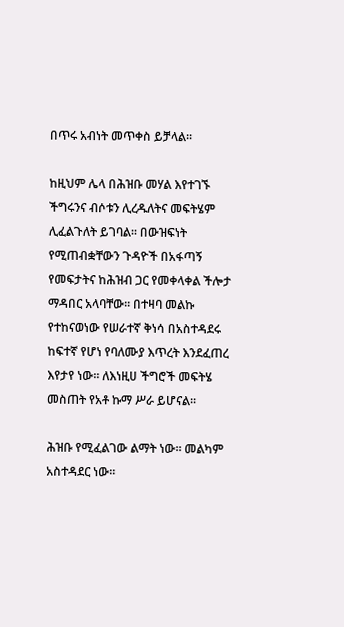በጥሩ አብነት መጥቀስ ይቻላል፡፡

ከዚህም ሌላ በሕዝቡ መሃል እየተገኙ ችግሩንና ብሶቱን ሊረዱለትና መፍትሄም ሊፈልጉለት ይገባል፡፡ በውዝፍነት የሚጠብቋቸውን ጉዳዮች በአፋጣኝ የመፍታትና ከሕዝብ ጋር የመቀላቀል ችሎታ ማዳበር አላባቸው፡፡ በተዛባ መልኩ የተከናወነው የሠራተኛ ቅነሳ በአስተዳደሩ ከፍተኛ የሆነ የባለሙያ እጥረት እንደፈጠረ እየታየ ነው፡፡ ለእነዚሀ ችግሮች መፍትሄ መስጠት የአቶ ኩማ ሥራ ይሆናል፡፡

ሕዝቡ የሚፈልገው ልማት ነው፡፡ መልካም አስተዳደር ነው፡፡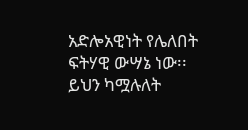አድሎአዊነት የሌለበት ፍትሃዊ ውሣኔ ነው፡፡ ይህን ካሟሉለት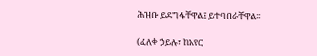ሕዝቡ ይደግፋቸዋል፤ ይተባበራቸዋል፡፡

(ፈለቀ ኃይሉ፣ ከአየር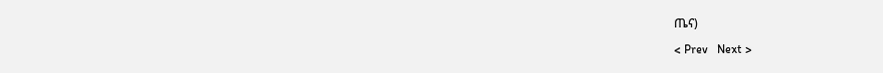ጤና)

< Prev   Next >